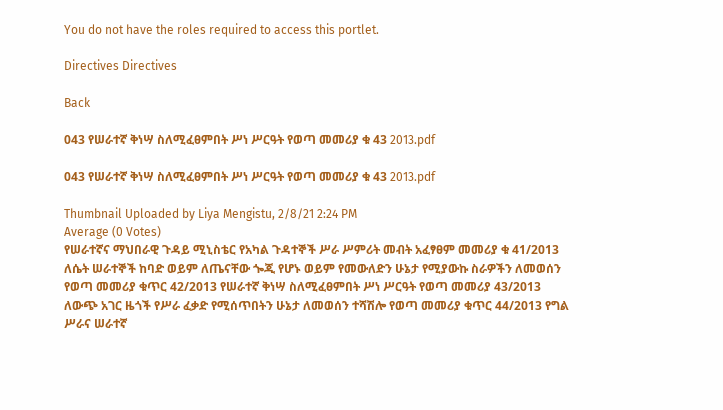You do not have the roles required to access this portlet.

Directives Directives

Back

043 የሠራተኛ ቅነሣ ስለሚፈፀምበት ሥነ ሥርዓት የወጣ መመሪያ ቁ 43 2013.pdf

043 የሠራተኛ ቅነሣ ስለሚፈፀምበት ሥነ ሥርዓት የወጣ መመሪያ ቁ 43 2013.pdf

Thumbnail Uploaded by Liya Mengistu, 2/8/21 2:24 PM
Average (0 Votes)
የሠራተኛና ማህበራዊ ጉዳይ ሚኒስቴር የአካል ጉዳተኞች ሥራ ሥምሪት መብት አፈፃፀም መመሪያ ቁ 41/2013 ለሴት ሠራተኞች ከባድ ወይም ለጤናቸው ጐጂ የሆኑ ወይም የመውለድን ሁኔታ የሚያውኩ ስራዎችን ለመወሰን የወጣ መመሪያ ቁጥር 42/2013 የሠራተኛ ቅነሣ ስለሚፈፀምበት ሥነ ሥርዓት የወጣ መመሪያ 43/2013 ለውጭ አገር ዜጎች የሥራ ፈቃድ የሚሰጥበትን ሁኔታ ለመወሰን ተሻሽሎ የወጣ መመሪያ ቁጥር 44/2013 የግል ሥራና ሠራተኛ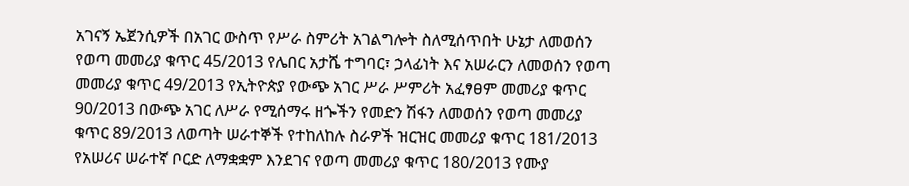አገናኝ ኤጀንሲዎች በአገር ውስጥ የሥራ ስምሪት አገልግሎት ስለሚሰጥበት ሁኔታ ለመወሰን የወጣ መመሪያ ቁጥር 45/2013 የሌበር አታሼ ተግባር፣ ኃላፊነት እና አሠራርን ለመወሰን የወጣ መመሪያ ቁጥር 49/2013 የኢትዮጵያ የውጭ አገር ሥራ ሥምሪት አፈፃፀም መመሪያ ቁጥር 90/2013 በውጭ አገር ለሥራ የሚሰማሩ ዘጐችን የመድን ሽፋን ለመወሰን የወጣ መመሪያ ቁጥር 89/2013 ለወጣት ሠራተኞች የተከለከሉ ስራዎች ዝርዝር መመሪያ ቁጥር 181/2013 የአሠሪና ሠራተኛ ቦርድ ለማቋቋም እንደገና የወጣ መመሪያ ቁጥር 180/2013 የሙያ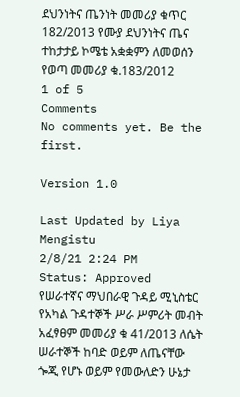ደህንነትና ጤንነት መመሪያ ቁጥር 182/2013 የሙያ ደህንነትና ጤና ተከታታይ ኮሜቴ አቋቋምን ለመወሰን የወጣ መመሪያ ቁ.183/2012
1 of 5
Comments
No comments yet. Be the first.

Version 1.0

Last Updated by Liya Mengistu
2/8/21 2:24 PM
Status: Approved
የሠራተኛና ማህበራዊ ጉዳይ ሚኒስቴር የአካል ጉዳተኞች ሥራ ሥምሪት መብት አፈፃፀም መመሪያ ቁ 41/2013 ለሴት ሠራተኞች ከባድ ወይም ለጤናቸው ጐጂ የሆኑ ወይም የመውለድን ሁኔታ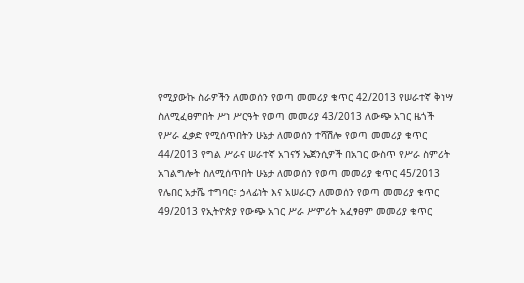የሚያውኩ ስራዎችን ለመወሰን የወጣ መመሪያ ቁጥር 42/2013 የሠራተኛ ቅነሣ ስለሚፈፀምበት ሥነ ሥርዓት የወጣ መመሪያ 43/2013 ለውጭ አገር ዜጎች የሥራ ፈቃድ የሚሰጥበትን ሁኔታ ለመወሰን ተሻሽሎ የወጣ መመሪያ ቁጥር 44/2013 የግል ሥራና ሠራተኛ አገናኝ ኤጀንሲዎች በአገር ውስጥ የሥራ ስምሪት አገልግሎት ስለሚሰጥበት ሁኔታ ለመወሰን የወጣ መመሪያ ቁጥር 45/2013 የሌበር አታሼ ተግባር፣ ኃላፊነት እና አሠራርን ለመወሰን የወጣ መመሪያ ቁጥር 49/2013 የኢትዮጵያ የውጭ አገር ሥራ ሥምሪት አፈፃፀም መመሪያ ቁጥር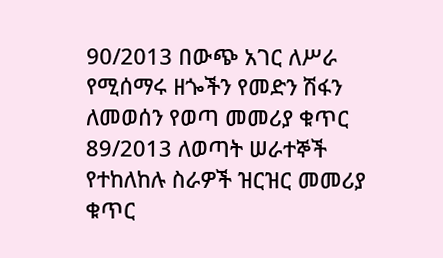90/2013 በውጭ አገር ለሥራ የሚሰማሩ ዘጐችን የመድን ሽፋን ለመወሰን የወጣ መመሪያ ቁጥር 89/2013 ለወጣት ሠራተኞች የተከለከሉ ስራዎች ዝርዝር መመሪያ ቁጥር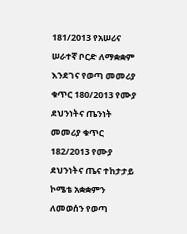181/2013 የአሠሪና ሠራተኛ ቦርድ ለማቋቋም እንደገና የወጣ መመሪያ ቁጥር 180/2013 የሙያ ደህንነትና ጤንነት መመሪያ ቁጥር 182/2013 የሙያ ደህንነትና ጤና ተከታታይ ኮሜቴ አቋቋምን ለመወሰን የወጣ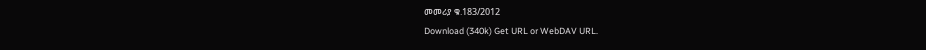መመሪያ ቁ.183/2012
Download (340k) Get URL or WebDAV URL.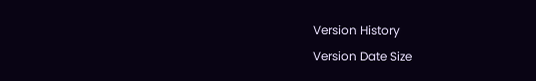Version History
Version Date Size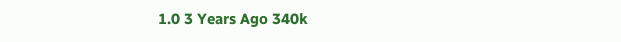1.0 3 Years Ago 340k